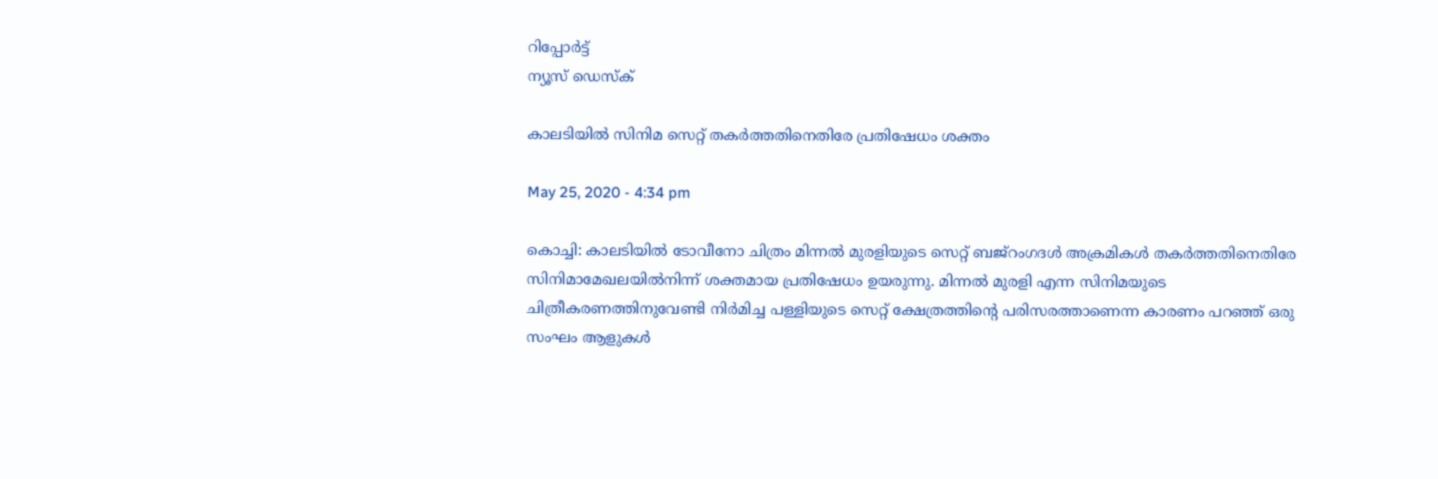റിപ്പോര്‍ട്ട്
ന്യൂസ് ഡെസ്ക്

കാലടിയില്‍ സിനിമ സെറ്റ് തകര്‍ത്തതിനെതിരേ പ്രതിഷേധം ശക്തം

May 25, 2020 - 4:34 pm

കൊച്ചി: കാലടിയില്‍ ടോവീനോ ചിത്രം മിന്നല്‍ മുരളിയുടെ സെറ്റ് ബജ്‌റംഗദള്‍ അക്രമികള്‍ തകര്‍ത്തതിനെതിരേ സിനിമാമേഖലയില്‍നിന്ന് ശക്തമായ പ്രതിഷേധം ഉയരുന്നു. മിന്നല്‍ മുരളി എന്ന സിനിമയുടെ ചിത്രീകരണത്തിനുവേണ്ടി നിര്‍മിച്ച പള്ളിയുടെ സെറ്റ് ക്ഷേത്രത്തിന്റെ പരിസരത്താണെന്ന കാരണം പറഞ്ഞ് ഒരു സംഘം ആളുകള്‍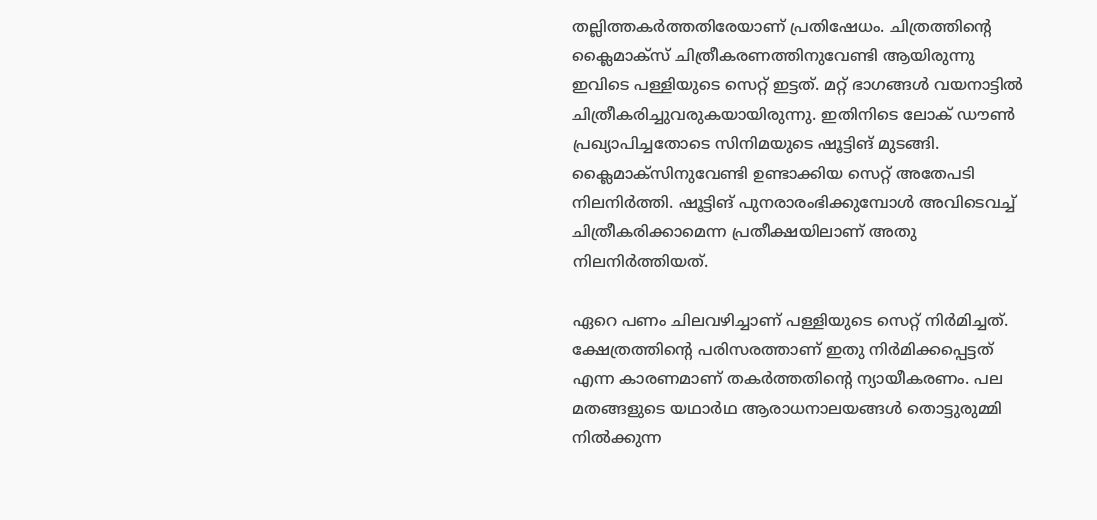തല്ലിത്തകര്‍ത്തതിരേയാണ് പ്രതിഷേധം. ചിത്രത്തിന്റെ ക്ലൈമാക്‌സ് ചിത്രീകരണത്തിനുവേണ്ടി ആയിരുന്നു ഇവിടെ പള്ളിയുടെ സെറ്റ് ഇട്ടത്. മറ്റ് ഭാഗങ്ങള്‍ വയനാട്ടില്‍ ചിത്രീകരിച്ചുവരുകയായിരുന്നു. ഇതിനിടെ ലോക് ഡൗണ്‍ പ്രഖ്യാപിച്ചതോടെ സിനിമയുടെ ഷൂട്ടിങ് മുടങ്ങി. ക്ലൈമാക്‌സിനുവേണ്ടി ഉണ്ടാക്കിയ സെറ്റ് അതേപടി നിലനിര്‍ത്തി. ഷൂട്ടിങ് പുനരാരംഭിക്കുമ്പോള്‍ അവിടെവച്ച് ചിത്രീകരിക്കാമെന്ന പ്രതീക്ഷയിലാണ് അതു നിലനിര്‍ത്തിയത്.

ഏറെ പണം ചിലവഴിച്ചാണ് പള്ളിയുടെ സെറ്റ് നിര്‍മിച്ചത്. ക്ഷേത്രത്തിന്റെ പരിസരത്താണ് ഇതു നിര്‍മിക്കപ്പെട്ടത് എന്ന കാരണമാണ് തകര്‍ത്തതിന്റെ ന്യായീകരണം. പല മതങ്ങളുടെ യഥാര്‍ഥ ആരാധനാലയങ്ങള്‍ തൊട്ടുരുമ്മി നില്‍ക്കുന്ന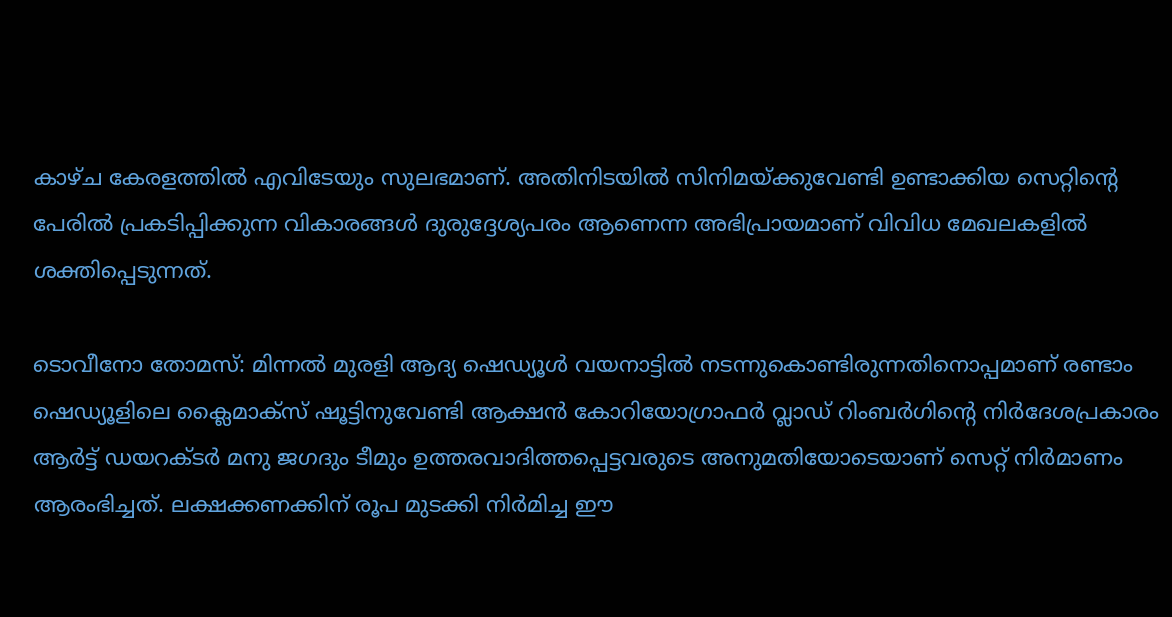കാഴ്ച കേരളത്തില്‍ എവിടേയും സുലഭമാണ്. അതിനിടയില്‍ സിനിമയ്ക്കുവേണ്ടി ഉണ്ടാക്കിയ സെറ്റിന്റെ പേരില്‍ പ്രകടിപ്പിക്കുന്ന വികാരങ്ങള്‍ ദുരുദ്ദേശ്യപരം ആണെന്ന അഭിപ്രായമാണ് വിവിധ മേഖലകളില്‍ ശക്തിപ്പെടുന്നത്.

ടൊവീനോ തോമസ്: മിന്നല്‍ മുരളി ആദ്യ ഷെഡ്യൂള്‍ വയനാട്ടില്‍ നടന്നുകൊണ്ടിരുന്നതിനൊപ്പമാണ് രണ്ടാം ഷെഡ്യൂളിലെ ക്ലൈമാക്സ് ഷൂട്ടിനുവേണ്ടി ആക്ഷന്‍ കോറിയോഗ്രാഫര്‍ വ്ലാഡ് റിംബര്‍ഗിന്റെ നിര്‍ദേശപ്രകാരം ആര്‍ട്ട് ഡയറക്ടര്‍ മനു ജഗദും ടീമും ഉത്തരവാദിത്തപ്പെട്ടവരുടെ അനുമതിയോടെയാണ് സെറ്റ് നിര്‍മാണം ആരംഭിച്ചത്. ലക്ഷക്കണക്കിന് രൂപ മുടക്കി നിര്‍മിച്ച ഈ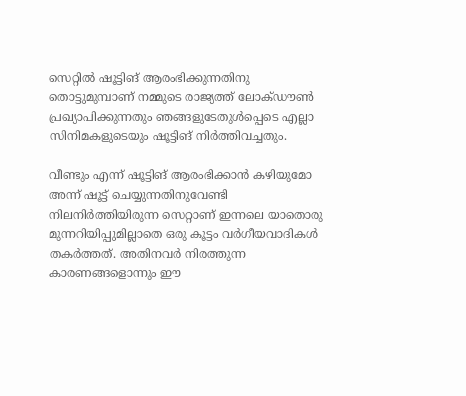സെറ്റില്‍ ഷൂട്ടിങ് ആരംഭിക്കുന്നതിനു തൊട്ടുമുമ്പാണ് നമ്മുടെ രാജ്യത്ത് ലോക്ഡൗണ്‍ പ്രഖ്യാപിക്കുന്നതും ഞങ്ങളുടേതുള്‍പ്പെടെ എല്ലാ സിനിമകളുടെയും ഷൂട്ടിങ് നിര്‍ത്തിവച്ചതും.

വീണ്ടും എന്ന് ഷൂട്ടിങ് ആരംഭിക്കാന്‍ കഴിയുമോ അന്ന് ഷൂട്ട് ചെയ്യുന്നതിനുവേണ്ടി നിലനിര്‍ത്തിയിരുന്ന സെറ്റാണ് ഇന്നലെ യാതൊരു മുന്നറിയിപ്പുമില്ലാതെ ഒരു കൂട്ടം വര്‍ഗീയവാദികള്‍ തകര്‍ത്തത്. അതിനവര്‍ നിരത്തുന്ന കാരണങ്ങളൊന്നും ഈ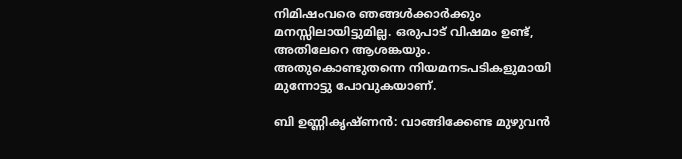നിമിഷംവരെ ഞങ്ങള്‍ക്കാര്‍ക്കും മനസ്സിലായിട്ടുമില്ല. ഒരുപാട് വിഷമം ഉണ്ട്, അതിലേറെ ആശങ്കയും. അതുകൊണ്ടുതന്നെ നിയമനടപടികളുമായി മുന്നോട്ടു പോവുകയാണ്.

ബി ഉണ്ണികൃഷ്ണന്‍: വാങ്ങിക്കേണ്ട മുഴുവന്‍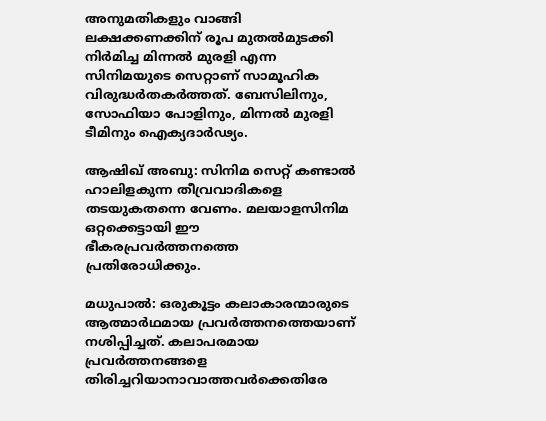അനുമതികളും വാങ്ങി ലക്ഷക്കണക്കിന് രൂപ മുതല്‍മുടക്കി നിര്‍മിച്ച മിന്നല്‍ മുരളി എന്ന സിനിമയുടെ സെറ്റാണ് സാമൂഹിക വിരുദ്ധര്‍തകര്‍ത്തത്. ബേസിലിനും, സോഫിയാ പോളിനും, മിന്നല്‍ മുരളി ടീമിനും ഐക്യദാര്‍ഢ്യം.

ആഷിഖ് അബു: സിനിമ സെറ്റ് കണ്ടാല്‍ ഹാലിളകുന്ന തീവ്രവാദികളെ തടയുകതന്നെ വേണം. മലയാളസിനിമ ഒറ്റക്കെട്ടായി ഈ ഭീകരപ്രവര്‍ത്തനത്തെ പ്രതിരോധിക്കും.

മധുപാല്‍: ഒരുകൂട്ടം കലാകാരന്മാരുടെ ആത്മാര്‍ഥമായ പ്രവര്‍ത്തനത്തെയാണ് നശിപ്പിച്ചത്. കലാപരമായ പ്രവര്‍ത്തനങ്ങളെ തിരിച്ചറിയാനാവാത്തവര്‍ക്കെതിരേ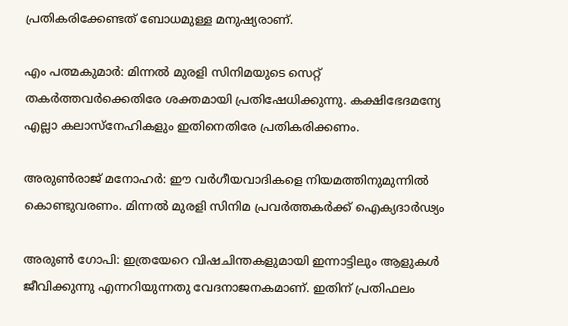പ്രതികരിക്കേണ്ടത് ബോധമുള്ള മനുഷ്യരാണ്.

എം പത്മകുമാര്‍: മിന്നല്‍ മുരളി സിനിമയുടെ സെറ്റ് തകര്‍ത്തവര്‍ക്കെതിരേ ശക്തമായി പ്രതിഷേധിക്കുന്നു. കക്ഷിഭേദമന്യേ എല്ലാ കലാസ്നേഹികളും ഇതിനെതിരേ പ്രതികരിക്കണം.

അരുണ്‍രാജ് മനോഹര്‍: ഈ വര്‍ഗീയവാദികളെ നിയമത്തിനുമുന്നില്‍ കൊണ്ടുവരണം. മിന്നല്‍ മുരളി സിനിമ പ്രവര്‍ത്തകര്‍ക്ക് ഐക്യദാര്‍ഢ്യം

അരുണ്‍ ഗോപി: ഇത്രയേറെ വിഷചിന്തകളുമായി ഇന്നാട്ടിലും ആളുകള്‍ ജീവിക്കുന്നു എന്നറിയുന്നതു വേദനാജനകമാണ്. ഇതിന് പ്രതിഫലം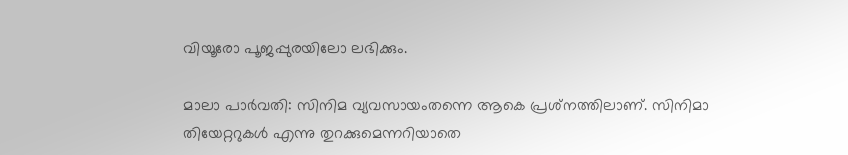വിയൂരോ പൂജപ്പുരയിലോ ലഭിക്കും.

മാലാ പാര്‍വതി: സിനിമ വ്യവസായംതന്നെ ആകെ പ്രശ്‌നത്തിലാണ്. സിനിമാ തിയേറ്ററുകള്‍ എന്നു തുറക്കുമെന്നറിയാതെ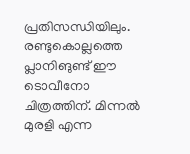പ്രതിസന്ധിയിലും. രണ്ടുകൊല്ലത്തെ പ്ലാനിങുണ്ട് ഈ ടൊവീനോ ചിത്രത്തിന്. മിന്നല്‍ മുരളി എന്ന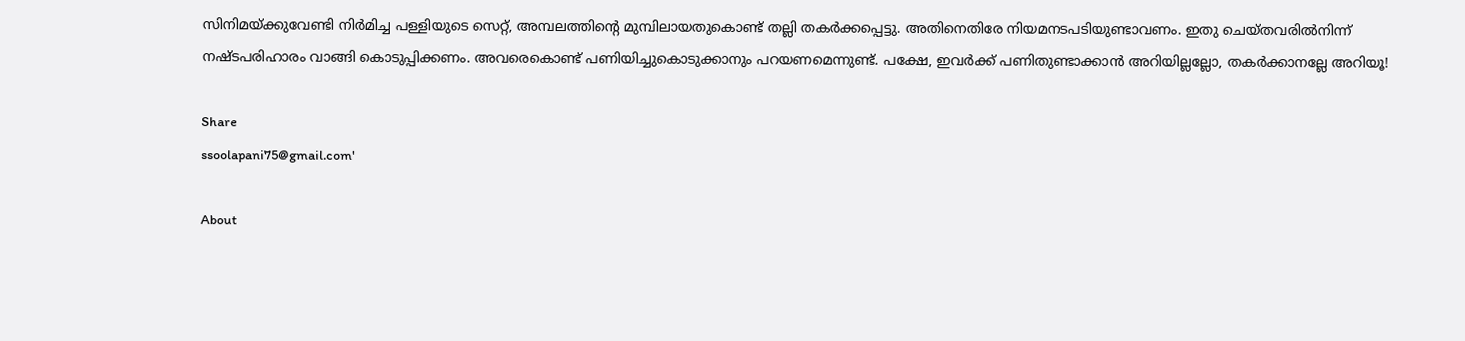സിനിമയ്ക്കുവേണ്ടി നിര്‍മിച്ച പള്ളിയുടെ സെറ്റ്, അമ്പലത്തിന്റെ മുമ്പിലായതുകൊണ്ട് തല്ലി തകര്‍ക്കപ്പെട്ടു. അതിനെതിരേ നിയമനടപടിയുണ്ടാവണം. ഇതു ചെയ്തവരില്‍നിന്ന് നഷ്ടപരിഹാരം വാങ്ങി കൊടുപ്പിക്കണം. അവരെകൊണ്ട് പണിയിച്ചുകൊടുക്കാനും പറയണമെന്നുണ്ട്. പക്ഷേ, ഇവര്‍ക്ക് പണിതുണ്ടാക്കാന്‍ അറിയില്ലല്ലോ, തകര്‍ക്കാനല്ലേ അറിയൂ!

Share
ssoolapani75@gmail.com'

About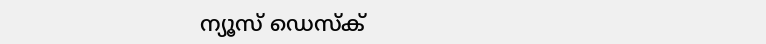ന്യൂസ് ഡെസ്ക്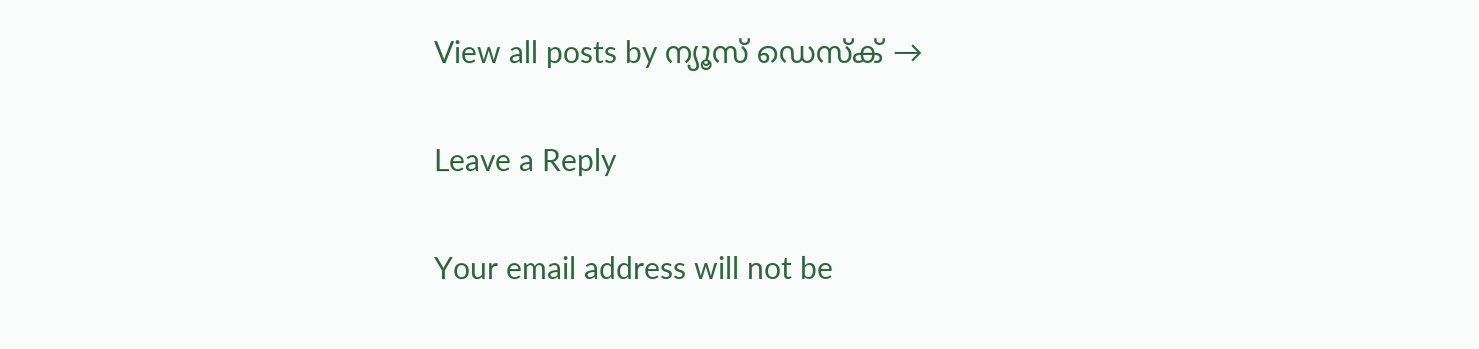View all posts by ന്യൂസ് ഡെസ്ക് →

Leave a Reply

Your email address will not be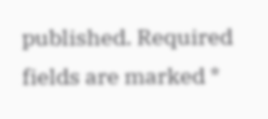published. Required fields are marked *